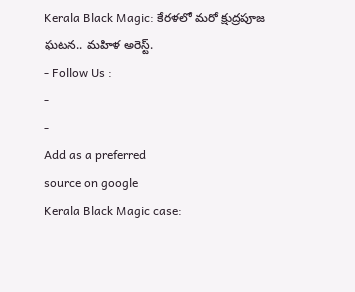Kerala Black Magic: కేరళలో మరో క్షుద్రపూజ ఘటన.. మహిళ అరెస్ట్.
- Follow Us :
-
-
Add as a preferred
source on google
Kerala Black Magic case: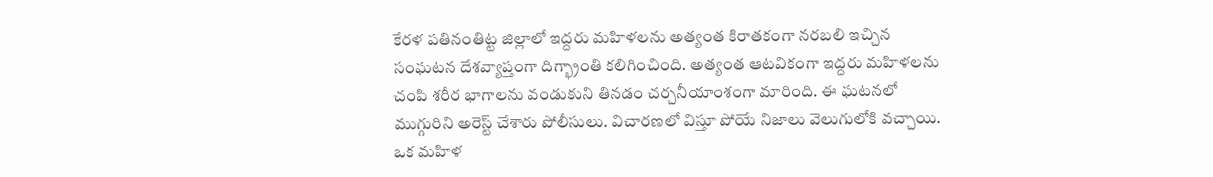కేరళ పతినంతిట్ట జిల్లాలో ఇద్దరు మహిళలను అత్యంత కిరాతకంగా నరబలి ఇచ్చిన సంఘటన దేశవ్యాప్తంగా దిగ్భ్రాంతి కలిగించింది. అత్యంత ఆటవికంగా ఇద్దరు మహిళలను చంపి శరీర భాగాలను వండుకుని తినడం చర్చనీయాంశంగా మారింది. ఈ ఘటనలో ముగ్గురిని అరెస్ట్ చేశారు పోలీసులు. విచారణలో విస్తూ పోయే నిజాలు వెలుగులోకి వచ్చాయి. ఒక మహిళ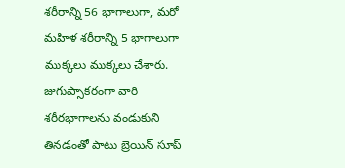శరీరాన్ని 56 భాగాలుగా, మరో మహిళ శరీరాన్ని 5 భాగాలుగా ముక్కలు ముక్కలు చేశారు. జుగుప్సాకరంగా వారి శరీరభాగాలను వండుకుని తినడంతో పాటు బ్రెయిన్ సూప్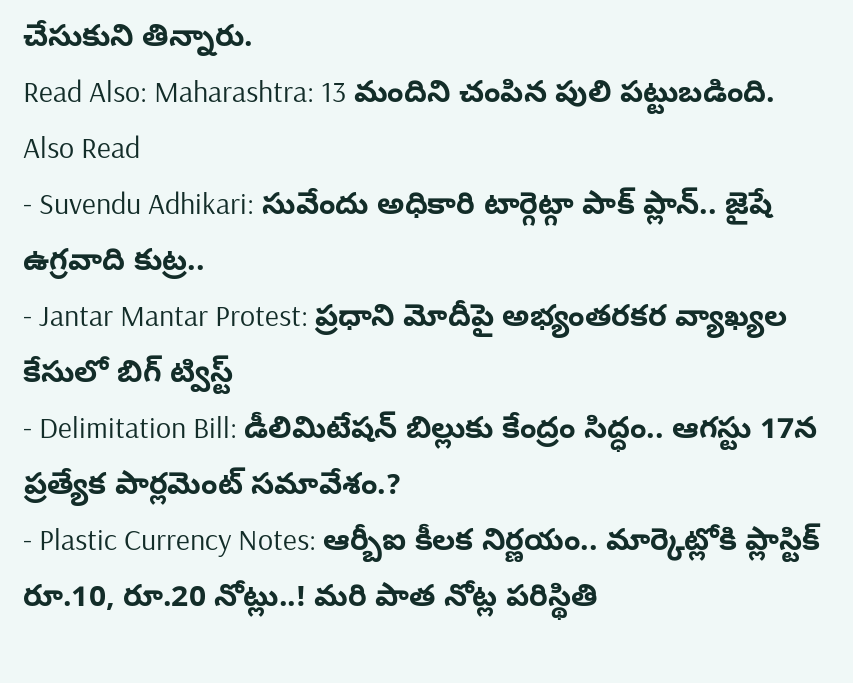చేసుకుని తిన్నారు.
Read Also: Maharashtra: 13 మందిని చంపిన పులి పట్టుబడింది.
Also Read
- Suvendu Adhikari: సువేందు అధికారి టార్గెట్గా పాక్ ప్లాన్.. జైషే ఉగ్రవాది కుట్ర..
- Jantar Mantar Protest: ప్రధాని మోదీపై అభ్యంతరకర వ్యాఖ్యల కేసులో బిగ్ ట్విస్ట్
- Delimitation Bill: డీలిమిటేషన్ బిల్లుకు కేంద్రం సిద్ధం.. ఆగస్టు 17న ప్రత్యేక పార్లమెంట్ సమావేశం.?
- Plastic Currency Notes: ఆర్బీఐ కీలక నిర్ణయం.. మార్కెట్లోకి ప్లాస్టిక్ రూ.10, రూ.20 నోట్లు..! మరి పాత నోట్ల పరిస్థితి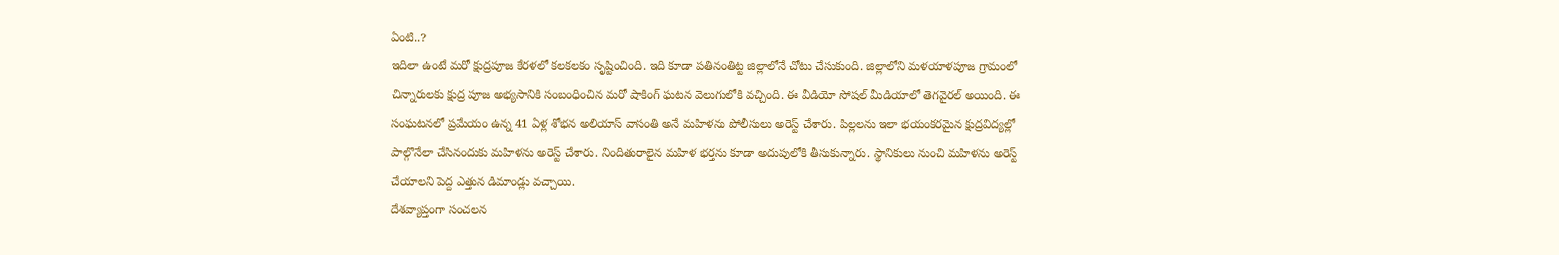ఏంటి..?
ఇదిలా ఉంటే మరో క్షుద్రపూజ కేరళలో కలకలకం సృష్టించింది. ఇది కూడా పతినంతిట్ట జిల్లాలోనే చోటు చేసుకుంది. జిల్లాలోని మళయాళపూజ గ్రామంలో చిన్నారులకు క్షుద్ర పూజ అభ్యసానికి సంబంధించిన మరో షాకింగ్ ఘటన వెలుగులోకి వచ్చింది. ఈ వీడియో సోషల్ మీడియాలో తెగవైరల్ అయింది. ఈ సంఘటనలో ప్రమేయం ఉన్న 41 ఏళ్ల శోభన అలియాస్ వాసంతి అనే మహిళను పోలీసులు అరెస్ట్ చేశారు. పిల్లలను ఇలా భయంకరమైన క్షుద్రవిద్యల్లో పాల్గొనేలా చేసినందుకు మహిళను అరెస్ట్ చేశారు. నిందితురాలైన మహిళ భర్తను కూడా అదుపులోకి తీసుకున్నారు. స్థానికులు నుంచి మహిళను అరెస్ట్ చేయాలని పెద్ద ఎత్తున డిమాండ్లు వచ్చాయి.
దేశవ్యాప్తంగా సంచలన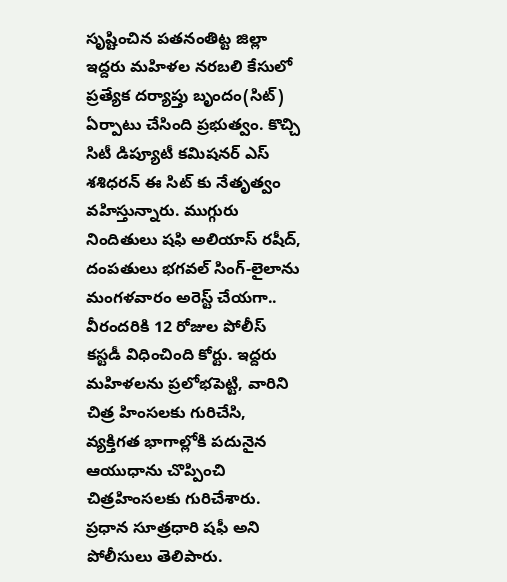సృష్టించిన పతనంతిట్ట జిల్లా ఇద్దరు మహిళల నరబలి కేసులో ప్రత్యేక దర్యాప్తు బృందం(సిట్) ఏర్పాటు చేసింది ప్రభుత్వం. కొచ్చి సిటీ డిప్యూటీ కమిషనర్ ఎస్ శశిధరన్ ఈ సిట్ కు నేతృత్వం వహిస్తున్నారు. ముగ్గురు నిందితులు షఫి అలియాస్ రషీద్, దంపతులు భగవల్ సింగ్-లైలాను మంగళవారం అరెస్ట్ చేయగా.. వీరందరికి 12 రోజుల పోలీస్ కస్టడీ విధించింది కోర్టు. ఇద్దరు మహిళలను ప్రలోభపెట్టి, వారిని చిత్ర హింసలకు గురిచేసి, వ్యక్తిగత భాగాల్లోకి పదునైన ఆయుధాను చొప్పించి చిత్రహింసలకు గురిచేశారు. ప్రధాన సూత్రధారి షఫీ అని పోలీసులు తెలిపారు.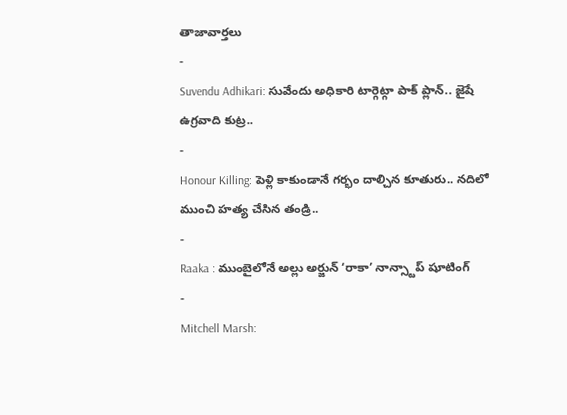తాజావార్తలు
-
Suvendu Adhikari: సువేందు అధికారి టార్గెట్గా పాక్ ప్లాన్.. జైషే ఉగ్రవాది కుట్ర..
-
Honour Killing: పెళ్లి కాకుండానే గర్భం దాల్చిన కూతురు.. నదిలో ముంచి హత్య చేసిన తండ్రి..
-
Raaka : ముంబైలోనే అల్లు అర్జున్ ‘రాకా’ నాన్స్టాప్ షూటింగ్
-
Mitchell Marsh: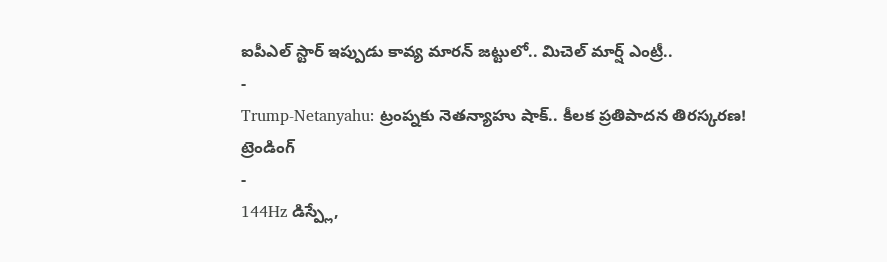ఐపీఎల్ స్టార్ ఇప్పుడు కావ్య మారన్ జట్టులో.. మిచెల్ మార్ష్ ఎంట్రీ..
-
Trump-Netanyahu: ట్రంప్నకు నెతన్యాహు షాక్.. కీలక ప్రతిపాదన తిరస్కరణ!
ట్రెండింగ్
-
144Hz డిస్ప్లే,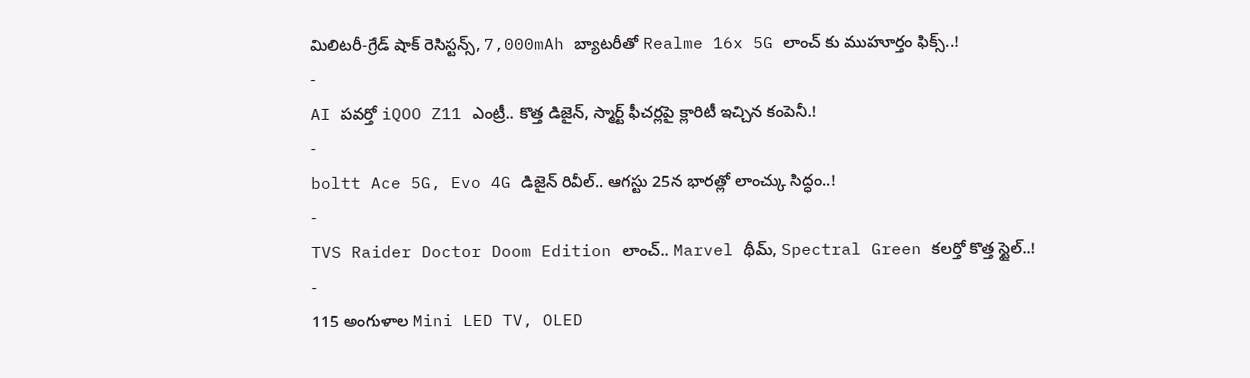మిలిటరీ-గ్రేడ్ షాక్ రెసిస్టన్స్, 7,000mAh బ్యాటరీతో Realme 16x 5G లాంచ్ కు ముహూర్తం ఫిక్స్..!
-
AI పవర్తో iQOO Z11 ఎంట్రీ.. కొత్త డిజైన్, స్మార్ట్ ఫీచర్లపై క్లారిటీ ఇచ్చిన కంపెనీ.!
-
boltt Ace 5G, Evo 4G డిజైన్ రివీల్.. ఆగస్టు 25న భారత్లో లాంచ్కు సిద్ధం..!
-
TVS Raider Doctor Doom Edition లాంచ్.. Marvel థీమ్, Spectral Green కలర్తో కొత్త స్టైల్..!
-
115 అంగుళాల Mini LED TV, OLED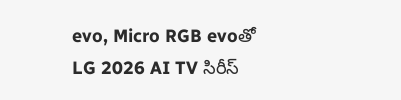evo, Micro RGB evoతో LG 2026 AI TV సిరీస్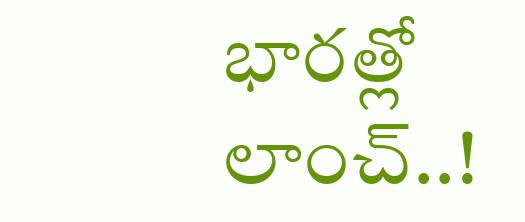భారత్లో లాంచ్..!